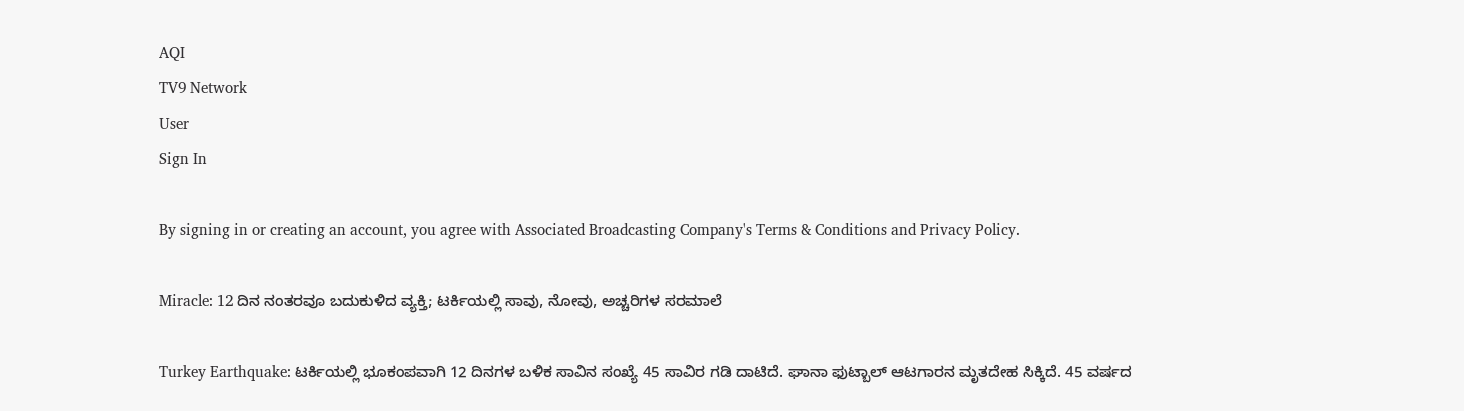AQI
TV9 Network
User
Sign In

By signing in or creating an account, you agree with Associated Broadcasting Company's Terms & Conditions and Privacy Policy.

Miracle: 12 ದಿನ ನಂತರವೂ ಬದುಕುಳಿದ ವ್ಯಕ್ತಿ; ಟರ್ಕಿಯಲ್ಲಿ ಸಾವು, ನೋವು, ಅಚ್ಚರಿಗಳ ಸರಮಾಲೆ

Turkey Earthquake: ಟರ್ಕಿಯಲ್ಲಿ ಭೂಕಂಪವಾಗಿ 12 ದಿನಗಳ ಬಳಿಕ ಸಾವಿನ ಸಂಖ್ಯೆ 45 ಸಾವಿರ ಗಡಿ ದಾಟಿದೆ. ಘಾನಾ ಫುಟ್ಬಾಲ್ ಆಟಗಾರನ ಮೃತದೇಹ ಸಿಕ್ಕಿದೆ. 45 ವರ್ಷದ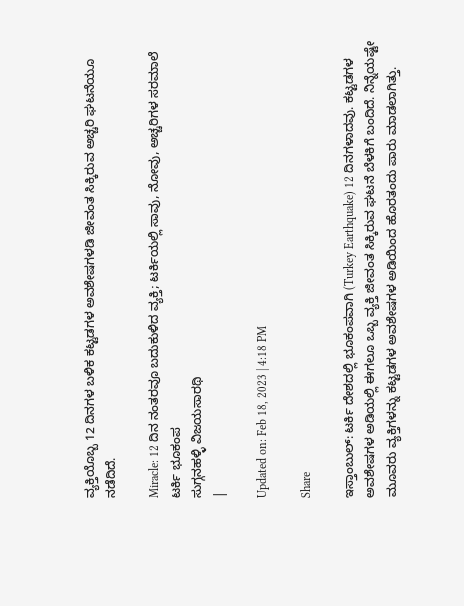ವ್ಯಕ್ತಿಯೊಬ್ಬ 12 ದಿನಗಳ ಬಳಿಕ ಕಟ್ಟಡಗಳ ಅವಶೇಷಗಳಡಿ ಜೀವಂತ ಸಿಕ್ಕಿರುವ ಅಚ್ಚರಿ ಘಟನೆಯೂ ನಡೆದಿದೆ.

Miracle: 12 ದಿನ ನಂತರವೂ ಬದುಕುಳಿದ ವ್ಯಕ್ತಿ; ಟರ್ಕಿಯಲ್ಲಿ ಸಾವು, ನೋವು, ಅಚ್ಚರಿಗಳ ಸರಮಾಲೆ
ಟರ್ಕಿ ಭೂಕಂಪ
ಸುಗ್ಗನಹಳ್ಳಿ ವಿಜಯಸಾರಥಿ
|

Updated on: Feb 18, 2023 | 4:18 PM

Share

ಇಸ್ತಾಂಬುಲ್: ಟರ್ಕಿ ದೇಶದಲ್ಲಿ ಭೂಕಂಪವಾಗಿ (Turkey Earthquake) 12 ದಿನಗಳಾದವು. ಕಟ್ಟಡಗಳ ಅವಶೇಷಗಳ ಅಡಿಯಲ್ಲಿ ಈಗಲೂ ಒಬ್ಬ ವ್ಯಕ್ತಿ ಜೀವಂತ ಸಿಕ್ಕಿರುವ ಘಟನೆ ಬೆಳಕಿಗೆ ಬಂದಿದೆ. ನಿನ್ನೆಯಷ್ಟೇ ಮೂವರು ವ್ಯಕ್ತಿಗಳನ್ನು ಕಟ್ಟಡಗಳ ಅವಶೇಷಗಳ ಅಡಿಯಿಂದ ಹೊರತಂದು ಪಾರು ಮಾಡಲಾಗಿತ್ತು.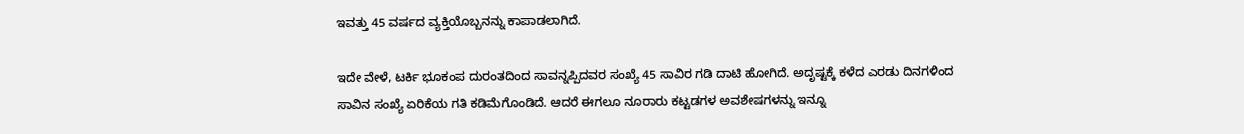ಇವತ್ತು 45 ವರ್ಷದ ವ್ಯಕ್ತಿಯೊಬ್ಬನನ್ನು ಕಾಪಾಡಲಾಗಿದೆ.

ಇದೇ ವೇಳೆ, ಟರ್ಕಿ ಭೂಕಂಪ ದುರಂತದಿಂದ ಸಾವನ್ನಪ್ಪಿದವರ ಸಂಖ್ಯೆ 45 ಸಾವಿರ ಗಡಿ ದಾಟಿ ಹೋಗಿದೆ. ಅದೃಷ್ಟಕ್ಕೆ ಕಳೆದ ಎರಡು ದಿನಗಳಿಂದ ಸಾವಿನ ಸಂಖ್ಯೆ ಏರಿಕೆಯ ಗತಿ ಕಡಿಮೆಗೊಂಡಿದೆ. ಆದರೆ ಈಗಲೂ ನೂರಾರು ಕಟ್ಟಡಗಳ ಅವಶೇಷಗಳನ್ನು ಇನ್ನೂ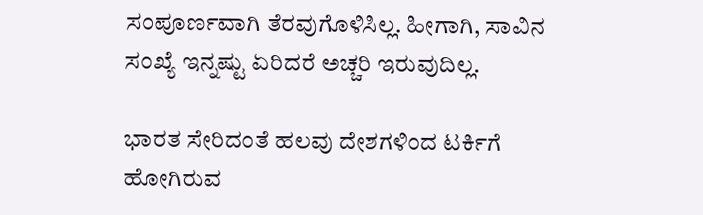ಸಂಪೂರ್ಣವಾಗಿ ತೆರವುಗೊಳಿಸಿಲ್ಲ. ಹೀಗಾಗಿ, ಸಾವಿನ ಸಂಖ್ಯೆ ಇನ್ನಷ್ಟು ಏರಿದರೆ ಅಚ್ಚರಿ ಇರುವುದಿಲ್ಲ.

ಭಾರತ ಸೇರಿದಂತೆ ಹಲವು ದೇಶಗಳಿಂದ ಟರ್ಕಿಗೆ ಹೋಗಿರುವ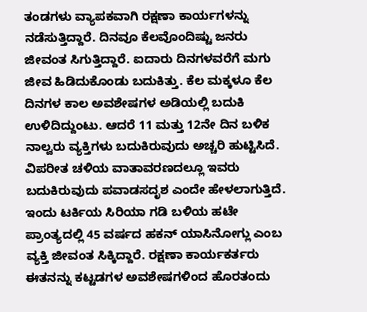ತಂಡಗಳು ವ್ಯಾಪಕವಾಗಿ ರಕ್ಷಣಾ ಕಾರ್ಯಗಳನ್ನು ನಡೆಸುತ್ತಿದ್ದಾರೆ. ದಿನವೂ ಕೆಲವೊಂದಿಷ್ಟು ಜನರು ಜೀವಂತ ಸಿಗುತ್ತಿದ್ದಾರೆ. ಐದಾರು ದಿನಗಳವರೆಗೆ ಮಗು ಜೀವ ಹಿಡಿದುಕೊಂಡು ಬದುಕಿತ್ತು. ಕೆಲ ಮಕ್ಕಳೂ ಕೆಲ ದಿನಗಳ ಕಾಲ ಅವಶೇಷಗಳ ಅಡಿಯಲ್ಲಿ ಬದುಕಿ ಉಳಿದಿದ್ದುಂಟು. ಆದರೆ 11 ಮತ್ತು 12ನೇ ದಿನ ಬಳಿಕ ನಾಲ್ವರು ವ್ಯಕ್ತಿಗಳು ಬದುಕಿರುವುದು ಅಚ್ಚರಿ ಹುಟ್ಟಿಸಿದೆ. ವಿಪರೀತ ಚಳಿಯ ವಾತಾವರಣದಲ್ಲೂ ಇವರು ಬದುಕಿರುವುದು ಪವಾಡಸದೃಶ ಎಂದೇ ಹೇಳಲಾಗುತ್ತಿದೆ. ಇಂದು ಟರ್ಕಿಯ ಸಿರಿಯಾ ಗಡಿ ಬಳಿಯ ಹಟೇ ಪ್ರಾಂತ್ಯದಲ್ಲಿ 45 ವರ್ಷದ ಹಕನ್ ಯಾಸಿನೋಗ್ಲು ಎಂಬ ವ್ಯಕ್ತಿ ಜೀವಂತ ಸಿಕ್ಕಿದ್ದಾರೆ. ರಕ್ಷಣಾ ಕಾರ್ಯಕರ್ತರು ಈತನನ್ನು ಕಟ್ಟಡಗಳ ಅವಶೇಷಗಳಿಂದ ಹೊರತಂದು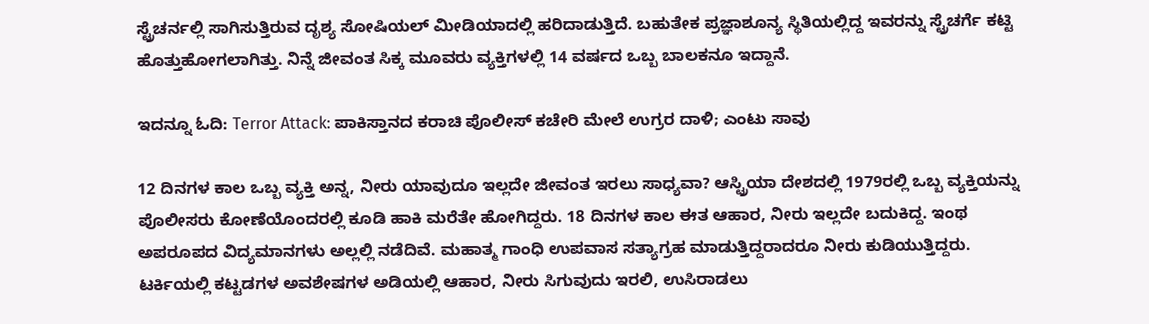ಸ್ಟ್ರೆಚರ್ನಲ್ಲಿ ಸಾಗಿಸುತ್ತಿರುವ ದೃಶ್ಯ ಸೋಷಿಯಲ್ ಮೀಡಿಯಾದಲ್ಲಿ ಹರಿದಾಡುತ್ತಿದೆ. ಬಹುತೇಕ ಪ್ರಜ್ಞಾಶೂನ್ಯ ಸ್ಥಿತಿಯಲ್ಲಿದ್ದ ಇವರನ್ನು ಸ್ಟ್ರೆಚರ್ಗೆ ಕಟ್ಟಿ ಹೊತ್ತುಹೋಗಲಾಗಿತ್ತು. ನಿನ್ನೆ ಜೀವಂತ ಸಿಕ್ಕ ಮೂವರು ವ್ಯಕ್ತಿಗಳಲ್ಲಿ 14 ವರ್ಷದ ಒಬ್ಬ ಬಾಲಕನೂ ಇದ್ದಾನೆ.

ಇದನ್ನೂ ಓದಿ: Terror Attack: ಪಾಕಿಸ್ತಾನದ ಕರಾಚಿ ಪೊಲೀಸ್ ಕಚೇರಿ ಮೇಲೆ ಉಗ್ರರ ದಾಳಿ; ಎಂಟು ಸಾವು

12 ದಿನಗಳ ಕಾಲ ಒಬ್ಬ ವ್ಯಕ್ತಿ ಅನ್ನ, ನೀರು ಯಾವುದೂ ಇಲ್ಲದೇ ಜೀವಂತ ಇರಲು ಸಾಧ್ಯವಾ? ಆಸ್ಟ್ರಿಯಾ ದೇಶದಲ್ಲಿ 1979ರಲ್ಲಿ ಒಬ್ಬ ವ್ಯಕ್ತಿಯನ್ನು ಪೊಲೀಸರು ಕೋಣೆಯೊಂದರಲ್ಲಿ ಕೂಡಿ ಹಾಕಿ ಮರೆತೇ ಹೋಗಿದ್ದರು. 18 ದಿನಗಳ ಕಾಲ ಈತ ಆಹಾರ, ನೀರು ಇಲ್ಲದೇ ಬದುಕಿದ್ದ. ಇಂಥ ಅಪರೂಪದ ವಿದ್ಯಮಾನಗಳು ಅಲ್ಲಲ್ಲಿ ನಡೆದಿವೆ. ಮಹಾತ್ಮ ಗಾಂಧಿ ಉಪವಾಸ ಸತ್ಯಾಗ್ರಹ ಮಾಡುತ್ತಿದ್ದರಾದರೂ ನೀರು ಕುಡಿಯುತ್ತಿದ್ದರು. ಟರ್ಕಿಯಲ್ಲಿ ಕಟ್ಟಡಗಳ ಅವಶೇಷಗಳ ಅಡಿಯಲ್ಲಿ ಆಹಾರ, ನೀರು ಸಿಗುವುದು ಇರಲಿ, ಉಸಿರಾಡಲು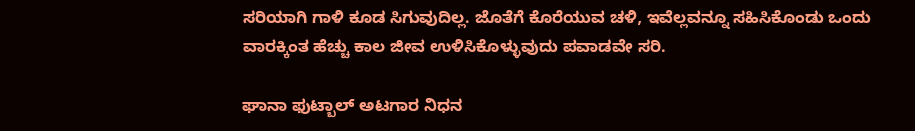ಸರಿಯಾಗಿ ಗಾಳಿ ಕೂಡ ಸಿಗುವುದಿಲ್ಲ. ಜೊತೆಗೆ ಕೊರೆಯುವ ಚಳಿ, ಇವೆಲ್ಲವನ್ನೂ ಸಹಿಸಿಕೊಂಡು ಒಂದು ವಾರಕ್ಕಿಂತ ಹೆಚ್ಚು ಕಾಲ ಜೀವ ಉಳಿಸಿಕೊಳ್ಳುವುದು ಪವಾಡವೇ ಸರಿ.

ಘಾನಾ ಫುಟ್ಬಾಲ್ ಅಟಗಾರ ನಿಧನ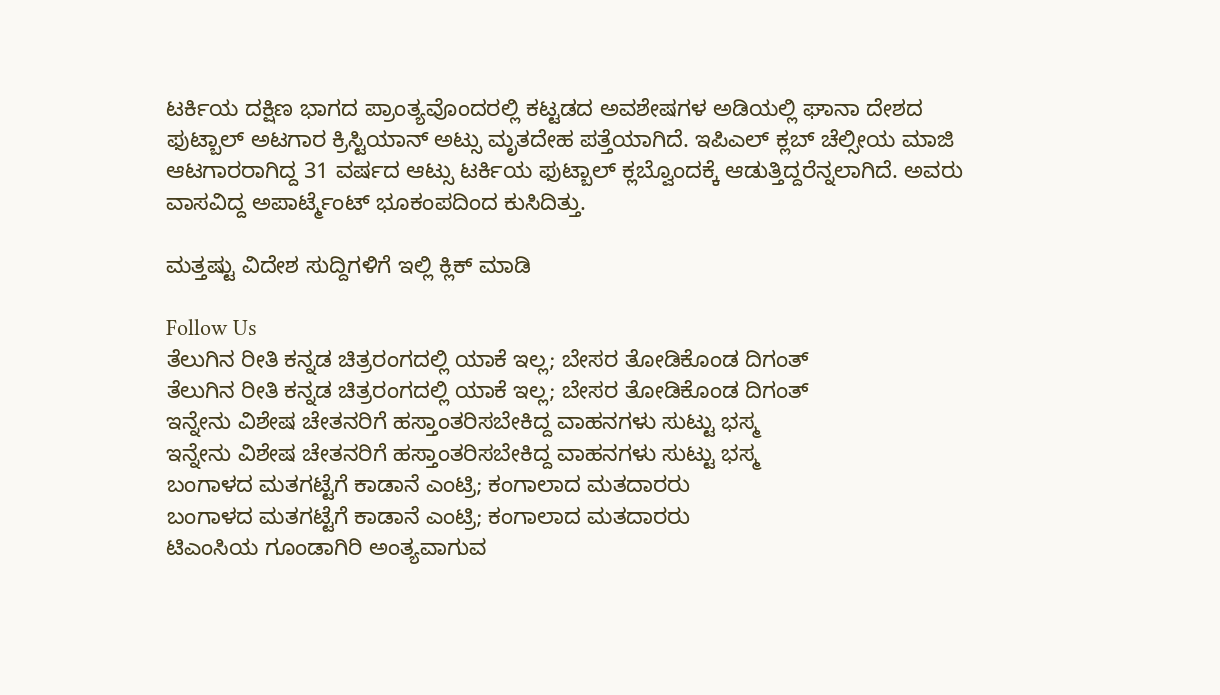ಟರ್ಕಿಯ ದಕ್ಷಿಣ ಭಾಗದ ಪ್ರಾಂತ್ಯವೊಂದರಲ್ಲಿ ಕಟ್ಟಡದ ಅವಶೇಷಗಳ ಅಡಿಯಲ್ಲಿ ಘಾನಾ ದೇಶದ ಫುಟ್ಬಾಲ್ ಅಟಗಾರ ಕ್ರಿಸ್ಟಿಯಾನ್ ಅಟ್ಸು ಮೃತದೇಹ ಪತ್ತೆಯಾಗಿದೆ. ಇಪಿಎಲ್ ಕ್ಲಬ್ ಚೆಲ್ಸೀಯ ಮಾಜಿ ಆಟಗಾರರಾಗಿದ್ದ 31 ವರ್ಷದ ಆಟ್ಸು ಟರ್ಕಿಯ ಫುಟ್ಬಾಲ್ ಕ್ಲಬ್ವೊಂದಕ್ಕೆ ಆಡುತ್ತಿದ್ದರೆನ್ನಲಾಗಿದೆ. ಅವರು ವಾಸವಿದ್ದ ಅಪಾರ್ಟ್ಮೆಂಟ್ ಭೂಕಂಪದಿಂದ ಕುಸಿದಿತ್ತು.

ಮತ್ತಷ್ಟು ವಿದೇಶ ಸುದ್ದಿಗಳಿಗೆ ಇಲ್ಲಿ ಕ್ಲಿಕ್ ಮಾಡಿ

Follow Us
ತೆಲುಗಿನ ರೀತಿ ಕನ್ನಡ ಚಿತ್ರರಂಗದಲ್ಲಿ ಯಾಕೆ ಇಲ್ಲ; ಬೇಸರ ತೋಡಿಕೊಂಡ ದಿಗಂತ್
ತೆಲುಗಿನ ರೀತಿ ಕನ್ನಡ ಚಿತ್ರರಂಗದಲ್ಲಿ ಯಾಕೆ ಇಲ್ಲ; ಬೇಸರ ತೋಡಿಕೊಂಡ ದಿಗಂತ್
ಇನ್ನೇನು ವಿಶೇಷ ಚೇತನರಿಗೆ ಹಸ್ತಾಂತರಿಸಬೇಕಿದ್ದ ವಾಹನಗಳು ಸುಟ್ಟು ಭಸ್ಮ
ಇನ್ನೇನು ವಿಶೇಷ ಚೇತನರಿಗೆ ಹಸ್ತಾಂತರಿಸಬೇಕಿದ್ದ ವಾಹನಗಳು ಸುಟ್ಟು ಭಸ್ಮ
ಬಂಗಾಳದ ಮತಗಟ್ಟೆಗೆ ಕಾಡಾನೆ ಎಂಟ್ರಿ; ಕಂಗಾಲಾದ ಮತದಾರರು
ಬಂಗಾಳದ ಮತಗಟ್ಟೆಗೆ ಕಾಡಾನೆ ಎಂಟ್ರಿ; ಕಂಗಾಲಾದ ಮತದಾರರು
ಟಿಎಂಸಿಯ ಗೂಂಡಾಗಿರಿ ಅಂತ್ಯವಾಗುವ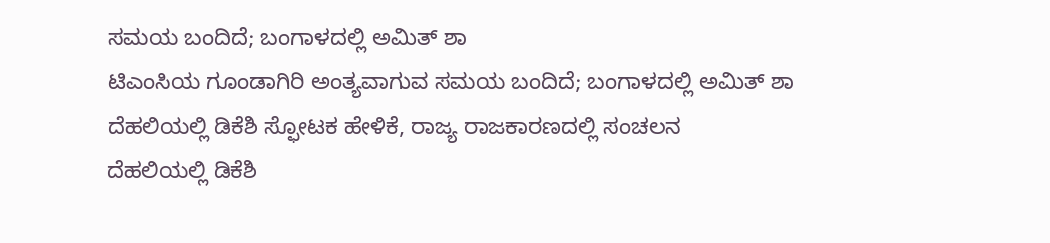ಸಮಯ ಬಂದಿದೆ; ಬಂಗಾಳದಲ್ಲಿ ಅಮಿತ್ ಶಾ
ಟಿಎಂಸಿಯ ಗೂಂಡಾಗಿರಿ ಅಂತ್ಯವಾಗುವ ಸಮಯ ಬಂದಿದೆ; ಬಂಗಾಳದಲ್ಲಿ ಅಮಿತ್ ಶಾ
ದೆಹಲಿಯಲ್ಲಿ ಡಿಕೆಶಿ ಸ್ಫೋಟಕ ಹೇಳಿಕೆ, ರಾಜ್ಯ ರಾಜಕಾರಣದಲ್ಲಿ ಸಂಚಲನ
ದೆಹಲಿಯಲ್ಲಿ ಡಿಕೆಶಿ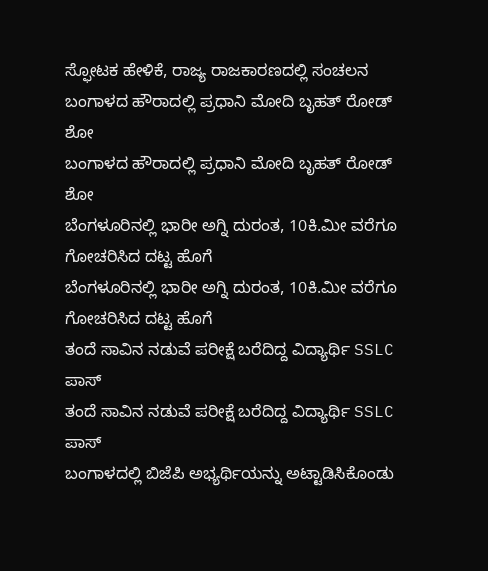ಸ್ಫೋಟಕ ಹೇಳಿಕೆ, ರಾಜ್ಯ ರಾಜಕಾರಣದಲ್ಲಿ ಸಂಚಲನ
ಬಂಗಾಳದ ಹೌರಾದಲ್ಲಿ ಪ್ರಧಾನಿ ಮೋದಿ ಬೃಹತ್ ರೋಡ್ ಶೋ
ಬಂಗಾಳದ ಹೌರಾದಲ್ಲಿ ಪ್ರಧಾನಿ ಮೋದಿ ಬೃಹತ್ ರೋಡ್ ಶೋ
ಬೆಂಗಳೂರಿನಲ್ಲಿ ಭಾರೀ ಅಗ್ನಿ ದುರಂತ, 10ಕಿ.ಮೀ ವರೆಗೂ ಗೋಚರಿಸಿದ ದಟ್ಟ ಹೊಗೆ
ಬೆಂಗಳೂರಿನಲ್ಲಿ ಭಾರೀ ಅಗ್ನಿ ದುರಂತ, 10ಕಿ.ಮೀ ವರೆಗೂ ಗೋಚರಿಸಿದ ದಟ್ಟ ಹೊಗೆ
ತಂದೆ ಸಾವಿನ ನಡುವೆ ಪರೀಕ್ಷೆ ಬರೆದಿದ್ದ ವಿದ್ಯಾರ್ಥಿ SSLC ಪಾಸ್
ತಂದೆ ಸಾವಿನ ನಡುವೆ ಪರೀಕ್ಷೆ ಬರೆದಿದ್ದ ವಿದ್ಯಾರ್ಥಿ SSLC ಪಾಸ್
ಬಂಗಾಳದಲ್ಲಿ ಬಿಜೆಪಿ ಅಭ್ಯರ್ಥಿಯನ್ನು ಅಟ್ಟಾಡಿಸಿಕೊಂಡು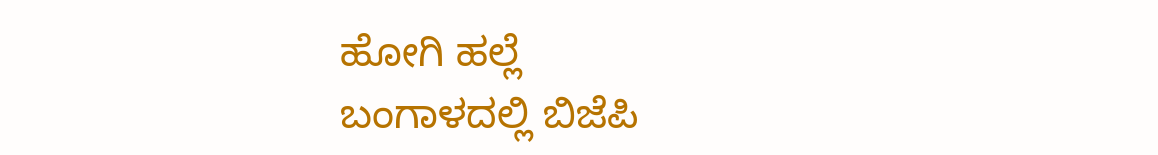ಹೋಗಿ ಹಲ್ಲೆ
ಬಂಗಾಳದಲ್ಲಿ ಬಿಜೆಪಿ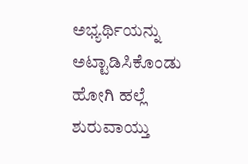ಅಭ್ಯರ್ಥಿಯನ್ನು ಅಟ್ಟಾಡಿಸಿಕೊಂಡು ಹೋಗಿ ಹಲ್ಲೆ
ಶುರುವಾಯ್ತು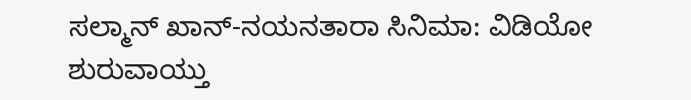ಸಲ್ಮಾನ್ ಖಾನ್-ನಯನತಾರಾ ಸಿನಿಮಾ: ವಿಡಿಯೋ
ಶುರುವಾಯ್ತು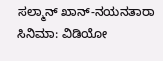ಸಲ್ಮಾನ್ ಖಾನ್-ನಯನತಾರಾ ಸಿನಿಮಾ: ವಿಡಿಯೋ